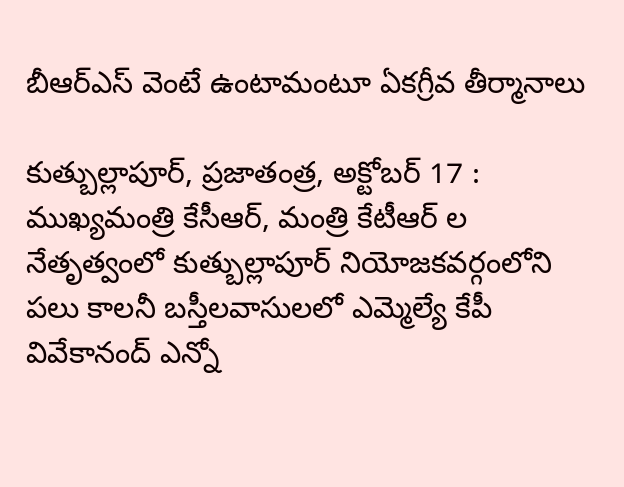బీఆర్ఎస్ వెంటే ఉంటామంటూ ఏకగ్రీవ తీర్మానాలు

కుత్బుల్లాపూర్, ప్రజాతంత్ర, అక్టోబర్ 17 : ముఖ్యమంత్రి కేసీఆర్, మంత్రి కేటీఆర్ ల నేతృత్వంలో కుత్బుల్లాపూర్ నియోజకవర్గంలోని పలు కాలనీ బస్తీలవాసులలో ఎమ్మెల్యే కేపీ వివేకానంద్ ఎన్నో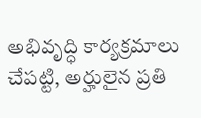అభివృద్ధి కార్యక్రమాలు చేపట్టి, అర్హులైన ప్రతి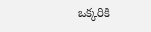ఒక్కరికి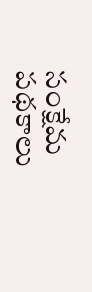సంక్షేమ పథకాలు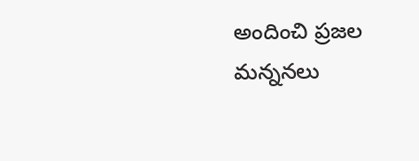అందించి ప్రజల మన్ననలు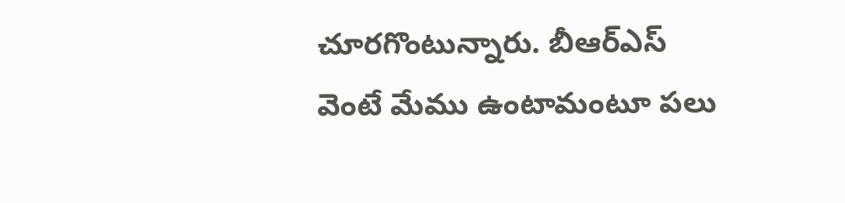చూరగొంటున్నారు. బీఆర్ఎస్ వెంటే మేము ఉంటామంటూ పలు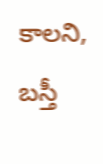కాలని, బస్తీ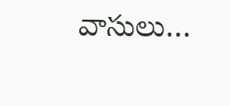వాసులు…